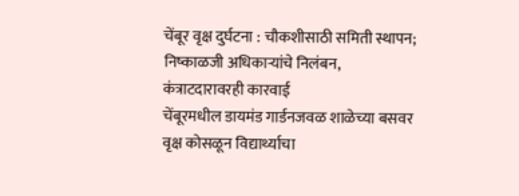चेंबूर वृक्ष दुर्घटना : चौकशीसाठी समिती स्थापन; निष्काळजी अधिकाऱ्यांचे निलंबन, कंत्राटदारावरही कारवाई
चेंबूरमधील डायमंड गार्डनजवळ शाळेच्या बसवर वृक्ष कोसळून विद्यार्थ्याचा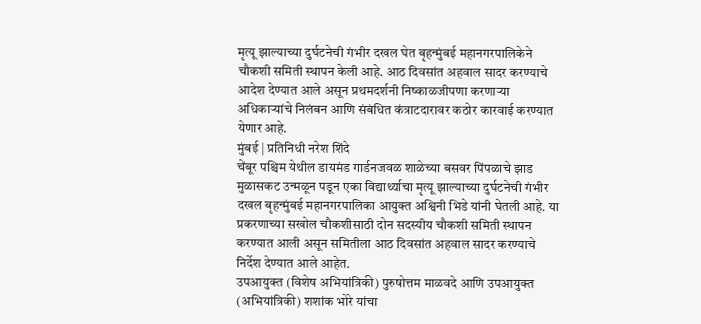मृत्यू झाल्याच्या दुर्घटनेची गंभीर दखल घेत बृहन्मुंबई महानगरपालिकेने चौकशी समिती स्थापन केली आहे. आठ दिवसांत अहवाल सादर करण्याचे आदेश देण्यात आले असून प्रथमदर्शनी निष्काळजीपणा करणाऱ्या अधिकाऱ्यांचे निलंबन आणि संबंधित कंत्राटदारावर कठोर कारवाई करण्यात येणार आहे.
मुंबई | प्रतिनिधी नरेश शिंदे
चेंबूर पश्चिम येथील डायमंड गार्डनजवळ शाळेच्या बसवर पिंपळाचे झाड मुळासकट उन्मळून पडून एका विद्यार्थ्याचा मृत्यू झाल्याच्या दुर्घटनेची गंभीर दखल बृहन्मुंबई महानगरपालिका आयुक्त अश्विनी भिडे यांनी घेतली आहे. या प्रकरणाच्या सखोल चौकशीसाठी दोन सदस्यीय चौकशी समिती स्थापन करण्यात आली असून समितीला आठ दिवसांत अहवाल सादर करण्याचे निर्देश देण्यात आले आहेत.
उपआयुक्त (विशेष अभियांत्रिकी) पुरुषोत्तम माळवदे आणि उपआयुक्त (अभियांत्रिकी) शशांक भोरे यांचा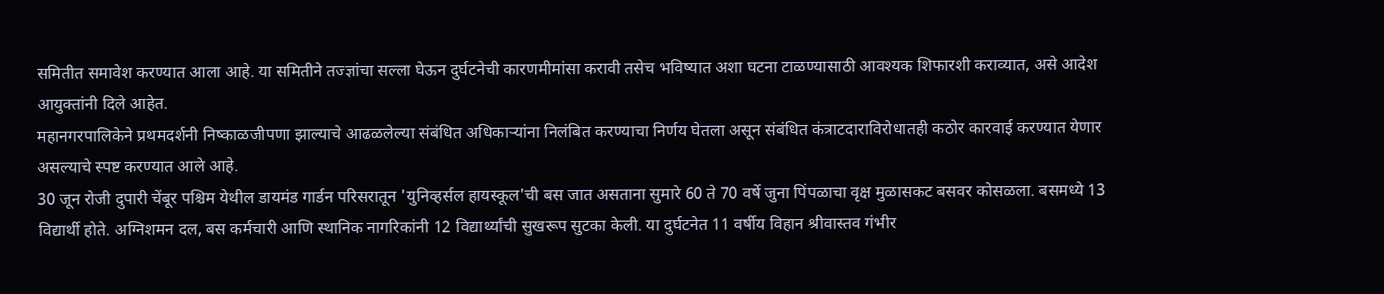समितीत समावेश करण्यात आला आहे. या समितीने तज्ज्ञांचा सल्ला घेऊन दुर्घटनेची कारणमीमांसा करावी तसेच भविष्यात अशा घटना टाळण्यासाठी आवश्यक शिफारशी कराव्यात, असे आदेश आयुक्तांनी दिले आहेत.
महानगरपालिकेने प्रथमदर्शनी निष्काळजीपणा झाल्याचे आढळलेल्या संबंधित अधिकाऱ्यांना निलंबित करण्याचा निर्णय घेतला असून संबंधित कंत्राटदाराविरोधातही कठोर कारवाई करण्यात येणार असल्याचे स्पष्ट करण्यात आले आहे.
30 जून रोजी दुपारी चेंबूर पश्चिम येथील डायमंड गार्डन परिसरातून 'युनिव्हर्सल हायस्कूल'ची बस जात असताना सुमारे 60 ते 70 वर्षे जुना पिंपळाचा वृक्ष मुळासकट बसवर कोसळला. बसमध्ये 13 विद्यार्थी होते. अग्निशमन दल, बस कर्मचारी आणि स्थानिक नागरिकांनी 12 विद्यार्थ्यांची सुखरूप सुटका केली. या दुर्घटनेत 11 वर्षीय विहान श्रीवास्तव गंभीर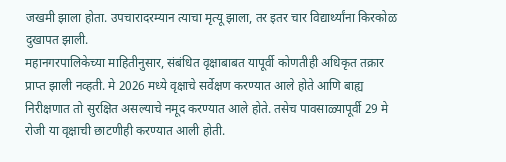जखमी झाला होता. उपचारादरम्यान त्याचा मृत्यू झाला, तर इतर चार विद्यार्थ्यांना किरकोळ दुखापत झाली.
महानगरपालिकेच्या माहितीनुसार, संबंधित वृक्षाबाबत यापूर्वी कोणतीही अधिकृत तक्रार प्राप्त झाली नव्हती. मे 2026 मध्ये वृक्षाचे सर्वेक्षण करण्यात आले होते आणि बाह्य निरीक्षणात तो सुरक्षित असल्याचे नमूद करण्यात आले होते. तसेच पावसाळ्यापूर्वी 29 मे रोजी या वृक्षाची छाटणीही करण्यात आली होती.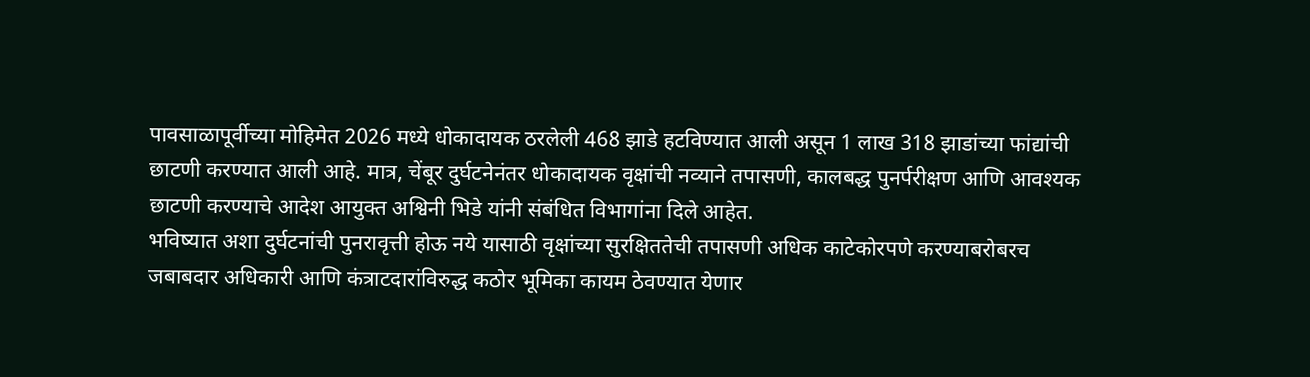पावसाळापूर्वीच्या मोहिमेत 2026 मध्ये धोकादायक ठरलेली 468 झाडे हटविण्यात आली असून 1 लाख 318 झाडांच्या फांद्यांची छाटणी करण्यात आली आहे. मात्र, चेंबूर दुर्घटनेनंतर धोकादायक वृक्षांची नव्याने तपासणी, कालबद्ध पुनर्परीक्षण आणि आवश्यक छाटणी करण्याचे आदेश आयुक्त अश्विनी भिडे यांनी संबंधित विभागांना दिले आहेत.
भविष्यात अशा दुर्घटनांची पुनरावृत्ती होऊ नये यासाठी वृक्षांच्या सुरक्षिततेची तपासणी अधिक काटेकोरपणे करण्याबरोबरच जबाबदार अधिकारी आणि कंत्राटदारांविरुद्ध कठोर भूमिका कायम ठेवण्यात येणार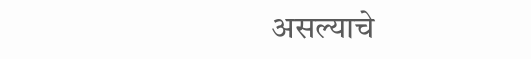असल्याचे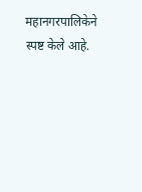महानगरपालिकेने स्पष्ट केले आहे.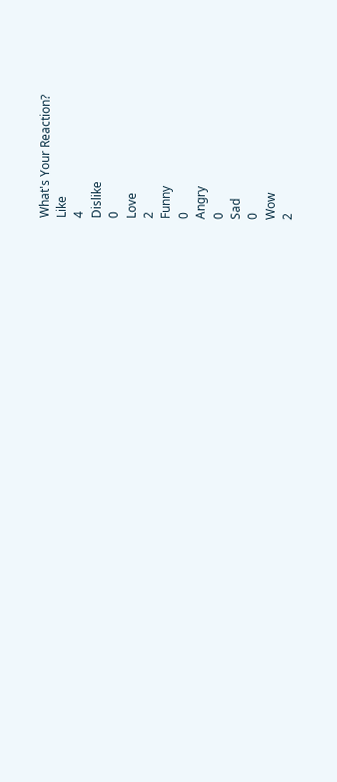What's Your Reaction?
Like
4
Dislike
0
Love
2
Funny
0
Angry
0
Sad
0
Wow
2